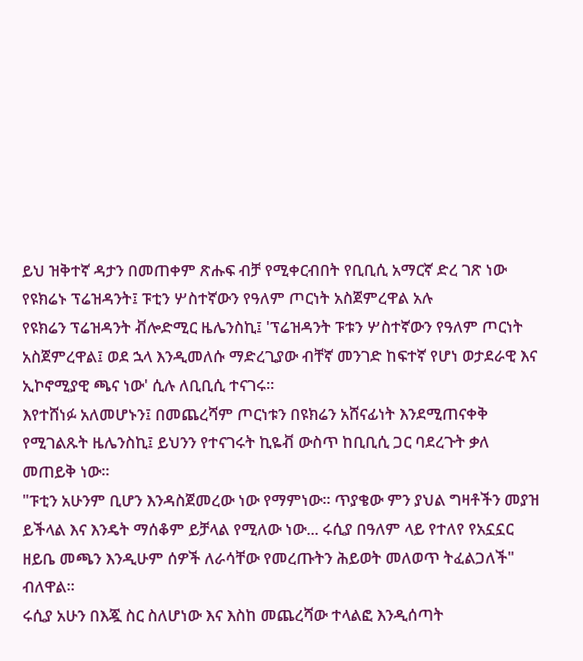ይህ ዝቅተኛ ዳታን በመጠቀም ጽሑፍ ብቻ የሚቀርብበት የቢቢሲ አማርኛ ድረ ገጽ ነው
የዩክሬኑ ፕሬዝዳንት፤ ፑቲን ሦስተኛውን የዓለም ጦርነት አስጀምረዋል አሉ
የዩክሬን ፕሬዝዳንት ቭሎድሚር ዜሌንስኪ፤ 'ፕሬዝዳንት ፑቱን ሦስተኛውን የዓለም ጦርነት አስጀምረዋል፤ ወደ ኋላ እንዲመለሱ ማድረጊያው ብቸኛ መንገድ ከፍተኛ የሆነ ወታደራዊ እና ኢኮኖሚያዊ ጫና ነው' ሲሉ ለቢቢሲ ተናገሩ።
እየተሸነፉ አለመሆኑን፤ በመጨረሻም ጦርነቱን በዩክሬን አሸናፊነት እንደሚጠናቀቅ የሚገልጹት ዜሌንስኪ፤ ይህንን የተናገሩት ኪዬቭ ውስጥ ከቢቢሲ ጋር ባደረጉት ቃለ መጠይቅ ነው።
"ፑቲን አሁንም ቢሆን እንዳስጀመረው ነው የማምነው። ጥያቄው ምን ያህል ግዛቶችን መያዝ ይችላል እና እንዴት ማሰቆም ይቻላል የሚለው ነው... ሩሲያ በዓለም ላይ የተለየ የአኗኗር ዘይቤ መጫን እንዲሁም ሰዎች ለራሳቸው የመረጡትን ሕይወት መለወጥ ትፈልጋለች" ብለዋል።
ሩሲያ አሁን በእጇ ስር ስለሆነው እና እስከ መጨረሻው ተላልፎ እንዲሰጣት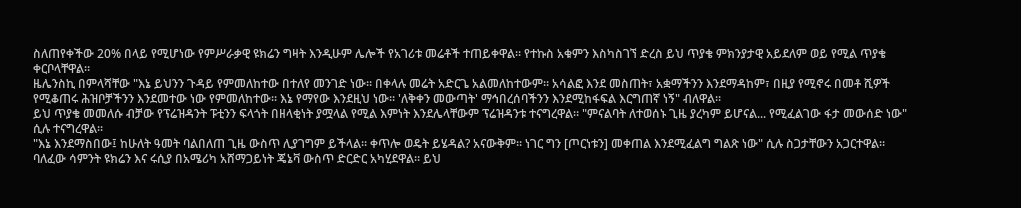ስለጠየቀችው 20% በላይ የሚሆነው የምሥራቃዊ ዩክሬን ግዛት እንዲሁም ሌሎች የአገሪቱ መሬቶች ተጠይቀዋል። የተኩስ አቁምን እስካስገኘ ድረስ ይህ ጥያቄ ምክንያታዊ አይደለም ወይ የሚል ጥያቄ ቀርቦላቸዋል።
ዜሌንስኪ በምላሻቸው "እኔ ይህንን ጉዳይ የምመለከተው በተለየ መንገድ ነው። በቀላሉ መሬት አድርጌ አልመለከተውም። አሳልፎ እንደ መስጠት፣ አቋማችንን እንደማዳከም፣ በዚያ የሚኖሩ በመቶ ሺዎች የሚቆጠሩ ሕዝቦቻችንን እንደመተው ነው የምመለከተው። እኔ የማየው እንደዚህ ነው። 'ለቅቀን መውጣት' ማኅበረሰባችንን እንደሚከፋፍል እርግጠኛ ነኝ" ብለዋል።
ይህ ጥያቄ መመለሱ ብቻው የፕሬዝዳንት ፑቲንን ፍላጎት በዘላቂነት ያሟላል የሚል እምነት እንደሌላቸውም ፕሬዝዳንቱ ተናግረዋል። "ምናልባት ለተወሰኑ ጊዜ ያረካም ይሆናል... የሚፈልገው ፋታ መውሰድ ነው" ሲሉ ተናግረዋል።
"እኔ እንደማስበው፤ ከሁለት ዓመት ባልበለጠ ጊዜ ውስጥ ሊያገግም ይችላል። ቀጥሎ ወዴት ይሄዳል? አናውቅም። ነገር ግን [ጦርነቱን] መቀጠል እንደሚፈልግ ግልጽ ነው" ሲሉ ስጋታቸውን አጋርተዋል።
ባለፈው ሳምንት ዩክሬን እና ሩሲያ በአሜሪካ አሸማጋይነት ጄኔቫ ውስጥ ድርድር አካሂደዋል። ይህ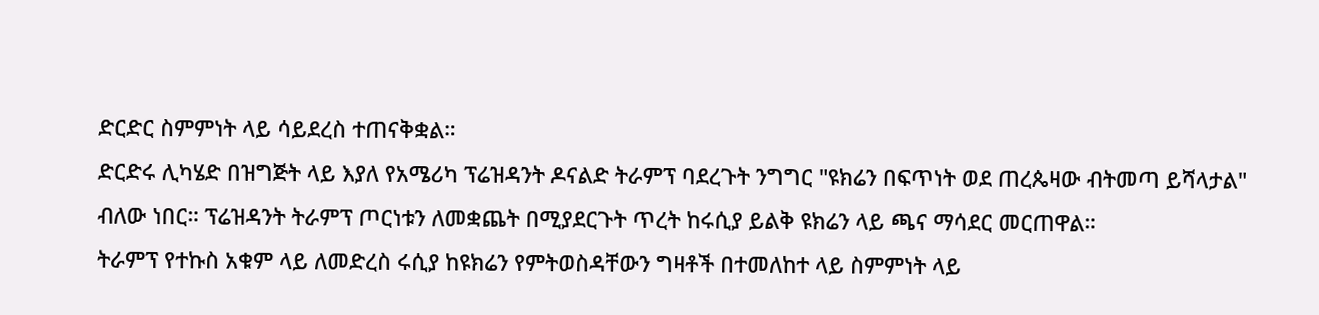ድርድር ስምምነት ላይ ሳይደረስ ተጠናቅቋል።
ድርድሩ ሊካሄድ በዝግጅት ላይ እያለ የአሜሪካ ፕሬዝዳንት ዶናልድ ትራምፕ ባደረጉት ንግግር "ዩክሬን በፍጥነት ወደ ጠረጴዛው ብትመጣ ይሻላታል" ብለው ነበር። ፕሬዝዳንት ትራምፕ ጦርነቱን ለመቋጨት በሚያደርጉት ጥረት ከሩሲያ ይልቅ ዩክሬን ላይ ጫና ማሳደር መርጠዋል።
ትራምፕ የተኩስ አቁም ላይ ለመድረስ ሩሲያ ከዩክሬን የምትወስዳቸውን ግዛቶች በተመለከተ ላይ ስምምነት ላይ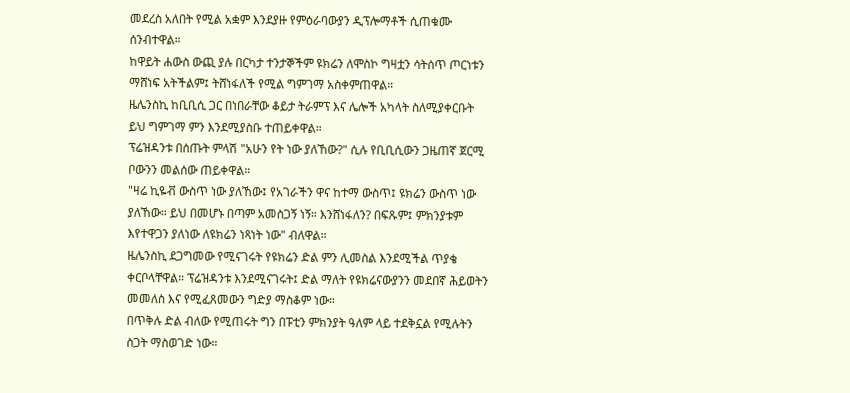መደረስ አለበት የሚል አቋም እንደያዙ የምዕራባውያን ዲፕሎማቶች ሲጠቁሙ ሰንብተዋል።
ከዋይት ሐውስ ውጪ ያሉ በርካታ ተንታኞችም ዩክሬን ለሞስኮ ግዛቷን ሳትሰጥ ጦርነቱን ማሸነፍ አትችልም፤ ትሸነፋለች የሚል ግምገማ አስቀምጠዋል።
ዜሌንስኪ ከቢቢሲ ጋር በነበራቸው ቆይታ ትራምፕ እና ሌሎች አካላት ስለሚያቀርቡት ይህ ግምገማ ምን እንደሚያስቡ ተጠይቀዋል።
ፕሬዝዳንቱ በሰጡት ምላሽ "አሁን የት ነው ያለኸው?" ሲሉ የቢቢሲውን ጋዜጠኛ ጀርሚ ቦውንን መልሰው ጠይቀዋል።
"ዛሬ ኪዬቭ ውስጥ ነው ያለኸው፤ የአገራችን ዋና ከተማ ውስጥ፤ ዩክሬን ውስጥ ነው ያለኸው። ይህ በመሆኑ በጣም አመስጋኝ ነኝ። እንሸነፋለን? በፍጹም፤ ምክንያቱም እየተዋጋን ያለነው ለዩክሬን ነጻነት ነው" ብለዋል።
ዜሌንስኪ ደጋግመው የሚናገሩት የዩክሬን ድል ምን ሊመስል እንደሚችል ጥያቄ ቀርቦላቸዋል። ፕሬዝዳንቱ እንደሚናገሩት፤ ድል ማለት የዩክሬናውያንን መደበኛ ሕይወትን መመለስ እና የሚፈጸመውን ግድያ ማስቆም ነው።
በጥቅሉ ድል ብለው የሚጠሩት ግን በፑቲን ምክንያት ዓለም ላይ ተደቅኗል የሚሉትን ስጋት ማስወገድ ነው።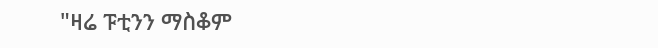"ዛሬ ፑቲንን ማስቆም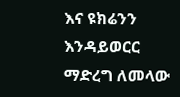እና ዩክሬንን እንዳይወርር ማድረግ ለመላው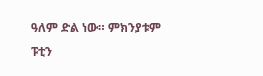ዓለም ድል ነው። ምክንያቱም ፑቲን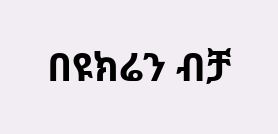በዩክሬን ብቻ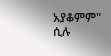አያቆምም" ሲሉ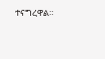ተናግረዋል።